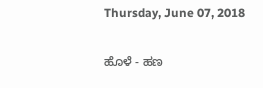Thursday, June 07, 2018

ಹೊಳೆ - ಹಣ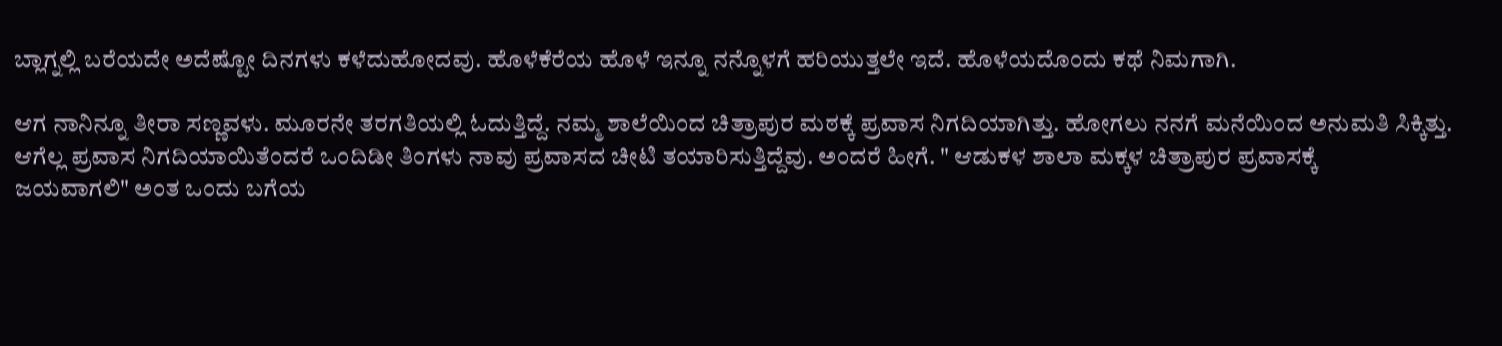ಬ್ಲಾಗ್ನಲ್ಲಿ ಬರೆಯದೇ ಅದೆಷ್ಟೋ ದಿನಗಳು ಕಳೆದುಹೋದವು. ಹೊಳೆಕೆರೆಯ ಹೊಳೆ ಇನ್ನೂ ನನ್ನೊಳಗೆ ಹರಿಯುತ್ತಲೇ ಇದೆ. ಹೊಳೆಯದೊಂದು ಕಥೆ ನಿಮಗಾಗಿ.

ಆಗ ನಾನಿನ್ನೂ ತೀರಾ ಸಣ್ಣವಳು. ಮೂರನೇ ತರಗತಿಯಲ್ಲಿ ಓದುತ್ತಿದ್ದೆ. ನಮ್ಮ ಶಾಲೆಯಿಂದ ಚಿತ್ರಾಪುರ ಮಠಕ್ಕೆ ಪ್ರವಾಸ ನಿಗದಿಯಾಗಿತ್ತು. ಹೋಗಲು ನನಗೆ ಮನೆಯಿಂದ ಅನುಮತಿ ಸಿಕ್ಕಿತ್ತು. ಆಗೆಲ್ಲ ಪ್ರವಾಸ ನಿಗದಿಯಾಯಿತೆಂದರೆ ಒಂದಿಡೀ ತಿಂಗಳು ನಾವು ಪ್ರವಾಸದ ಚೀಟಿ ತಯಾರಿಸುತ್ತಿದ್ದೆವು. ಅಂದರೆ ಹೀಗೆ. " ಆಡುಕಳ ಶಾಲಾ ಮಕ್ಕಳ ಚಿತ್ರಾಪುರ ಪ್ರವಾಸಕ್ಕೆ
ಜಯವಾಗಲಿ" ಅಂತ ಒಂದು ಬಗೆಯ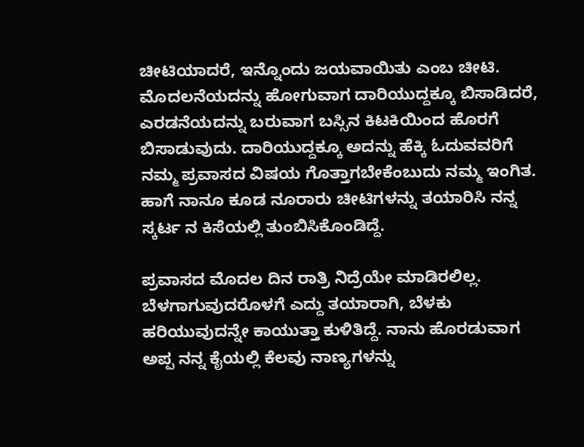ಚೀಟಿಯಾದರೆ, ಇನ್ನೊಂದು ಜಯವಾಯಿತು ಎಂಬ ಚೀಟಿ. ಮೊದಲನೆಯದನ್ನು ಹೋಗುವಾಗ ದಾರಿಯುದ್ದಕ್ಕೂ ಬಿಸಾಡಿದರೆ, ಎರಡನೆಯದನ್ನು ಬರುವಾಗ ಬಸ್ಸಿನ ಕಿಟಕಿಯಿಂದ ಹೊರಗೆ ಬಿಸಾಡುವುದು. ದಾರಿಯುದ್ದಕ್ಕೂ ಅದನ್ನು ಹೆಕ್ಕಿ ಓದುವವರಿಗೆ ನಮ್ಮ ಪ್ರವಾಸದ ವಿಷಯ ಗೊತ್ತಾಗಬೇಕೆಂಬುದು ನಮ್ಮ ಇಂಗಿತ. ಹಾಗೆ ನಾನೂ ಕೂಡ ನೂರಾರು ಚೀಟಿಗಳನ್ನು ತಯಾರಿಸಿ ನನ್ನ ಸ್ಕರ್ಟ ನ ಕಿಸೆಯಲ್ಲಿ ತುಂಬಿಸಿಕೊಂಡಿದ್ದೆ.

ಪ್ರವಾಸದ ಮೊದಲ ದಿನ ರಾತ್ರಿ ನಿದ್ರೆಯೇ ಮಾಡಿರಲಿಲ್ಲ.  ಬೆಳಗಾಗುವುದರೊಳಗೆ ಎದ್ದು ತಯಾರಾಗಿ, ಬೆಳಕು ಹರಿಯುವುದನ್ನೇ ಕಾಯುತ್ತಾ ಕುಳಿತಿದ್ದೆ. ನಾನು ಹೊರಡುವಾಗ ಅಪ್ಪ ನನ್ನ ಕೈಯಲ್ಲಿ ಕೆಲವು ನಾಣ್ಯಗಳನ್ನು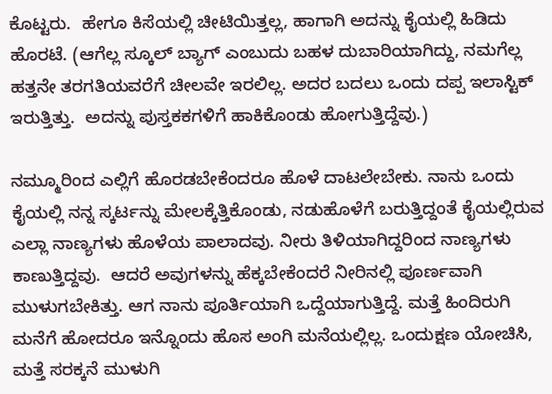ಕೊಟ್ಟರು.  ಹೇಗೂ ಕಿಸೆಯಲ್ಲಿ ಚೀಟಿಯಿತ್ತಲ್ಲ, ಹಾಗಾಗಿ ಅದನ್ನು ಕೈಯಲ್ಲಿ ಹಿಡಿದು ಹೊರಟೆ. (ಆಗೆಲ್ಲ ಸ್ಕೂಲ್ ಬ್ಯಾಗ್ ಎಂಬುದು ಬಹಳ ದುಬಾರಿಯಾಗಿದ್ದು, ನಮಗೆಲ್ಲ ಹತ್ತನೇ ತರಗತಿಯವರೆಗೆ ಚೀಲವೇ ಇರಲಿಲ್ಲ. ಅದರ ಬದಲು ಒಂದು ದಪ್ಪ ಇಲಾಸ್ಟಿಕ್ ಇರುತ್ತಿತ್ತು.  ಅದನ್ನು ಪುಸ್ತಕಕಗಳಿಗೆ ಹಾಕಿಕೊಂಡು ಹೋಗುತ್ತಿದ್ದೆವು.)

ನಮ್ಮೂರಿಂದ ಎಲ್ಲಿಗೆ ಹೊರಡಬೇಕೆಂದರೂ ಹೊಳೆ ದಾಟಲೇಬೇಕು. ನಾನು ಒಂದು ಕೈಯಲ್ಲಿ ನನ್ನ ಸ್ಕರ್ಟನ್ನು ಮೇಲಕ್ಕೆತ್ತಿಕೊಂಡು, ನಡುಹೊಳೆಗೆ ಬರುತ್ತಿದ್ದಂತೆ ಕೈಯಲ್ಲಿರುವ ಎಲ್ಲಾ ನಾಣ್ಯಗಳು ಹೊಳೆಯ ಪಾಲಾದವು. ನೀರು ತಿಳಿಯಾಗಿದ್ದರಿಂದ ನಾಣ್ಯಗಳು ಕಾಣುತ್ತಿದ್ದವು.  ಆದರೆ ಅವುಗಳನ್ನು ಹೆಕ್ಕಬೇಕೆಂದರೆ ನೀರಿನಲ್ಲಿ ಪೂರ್ಣವಾಗಿ ಮುಳುಗಬೇಕಿತ್ತು. ಆಗ ನಾನು ಪೂರ್ತಿಯಾಗಿ ಒದ್ದೆಯಾಗುತ್ತಿದ್ದೆ. ಮತ್ತೆ ಹಿಂದಿರುಗಿ ಮನೆಗೆ ಹೋದರೂ ಇನ್ನೊಂದು ಹೊಸ ಅಂಗಿ ಮನೆಯಲ್ಲಿಲ್ಲ. ಒಂದುಕ್ಷಣ ಯೋಚಿಸಿ, ಮತ್ತೆ ಸರಕ್ಕನೆ ಮುಳುಗಿ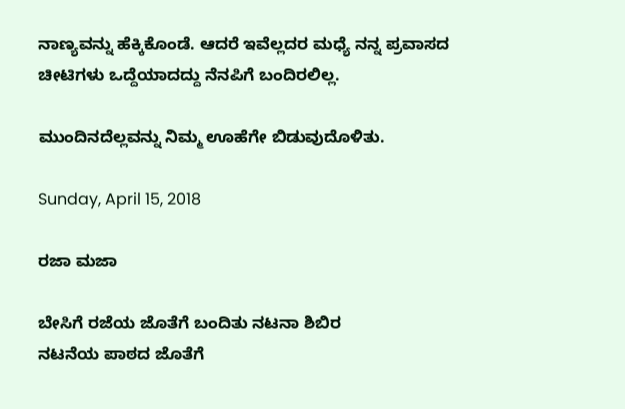ನಾಣ್ಯವನ್ನು ಹೆಕ್ಕಿಕೊಂಡೆ. ಆದರೆ ಇವೆಲ್ಲದರ ಮಧ್ಯೆ ನನ್ನ ಪ್ರವಾಸದ ಚೀಟಿಗಳು ಒದ್ದೆಯಾದದ್ದು ನೆನಪಿಗೆ ಬಂದಿರಲಿಲ್ಲ.

ಮುಂದಿನದೆಲ್ಲವನ್ನು ನಿಮ್ಮ ಊಹೆಗೇ ಬಿಡುವುದೊಳಿತು.

Sunday, April 15, 2018

ರಜಾ ಮಜಾ

ಬೇಸಿಗೆ ರಜೆಯ ಜೊತೆಗೆ ಬಂದಿತು ನಟನಾ ಶಿಬಿರ
ನಟನೆಯ ಪಾಠದ ಜೊತೆಗೆ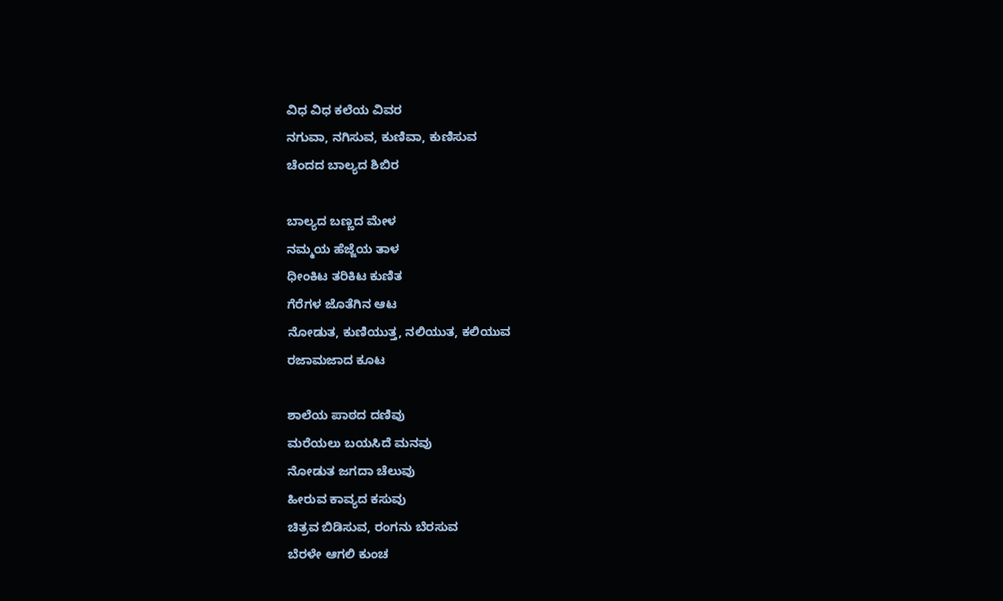ವಿಧ ವಿಧ ಕಲೆಯ ವಿವರ
ನಗುವಾ, ನಗಿಸುವ, ಕುಣಿವಾ, ಕುಣಿಸುವ
ಚೆಂದದ ಬಾಲ್ಯದ ಶಿಬಿರ

ಬಾಲ್ಯದ ಬಣ್ಣದ ಮೇಳ
ನಮ್ಮಯ ಹೆಜ್ಜೆಯ ತಾಳ
ಧೀಂಕಿಟ ತರಿಕಿಟ ಕುಣಿತ
ಗೆರೆಗಳ ಜೊತೆಗಿನ ಆಟ
ನೋಡುತ, ಕುಣಿಯುತ್ತ, ನಲಿಯುತ, ಕಲಿಯುವ
ರಜಾಮಜಾದ ಕೂಟ

ಶಾಲೆಯ ಪಾಠದ ದಣಿವು
ಮರೆಯಲು ಬಯಸಿದೆ ಮನವು
ನೋಡುತ ಜಗದಾ ಚೆಲುವು
ಹೀರುವ ಕಾವ್ಯದ ಕಸುವು
ಚಿತ್ರವ ಬಿಡಿಸುವ, ರಂಗನು ಬೆರಸುವ
ಬೆರಳೇ ಆಗಲಿ ಕುಂಚ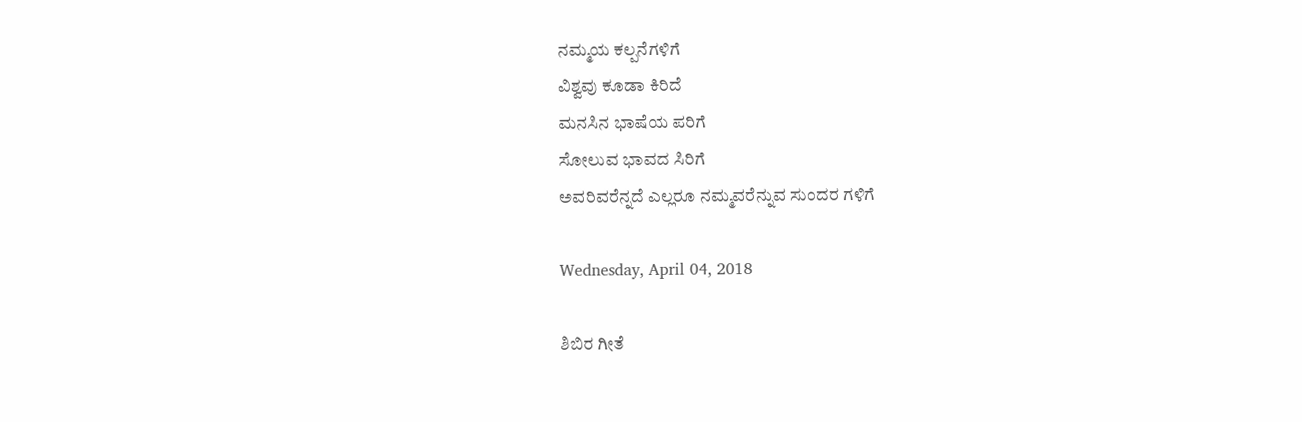ನಮ್ಮಯ ಕಲ್ಪನೆಗಳಿಗೆ
ವಿಶ್ವವು ಕೂಡಾ ಕಿರಿದೆ
ಮನಸಿನ ಭಾಷೆಯ ಪರಿಗೆ
ಸೋಲುವ ಭಾವದ ಸಿರಿಗೆ
ಅವರಿವರೆನ್ನದೆ ಎಲ್ಲರೂ ನಮ್ಮವರೆನ್ನುವ ಸುಂದರ ಗಳಿಗೆ

Wednesday, April 04, 2018

ಶಿಬಿರ ಗೀತೆ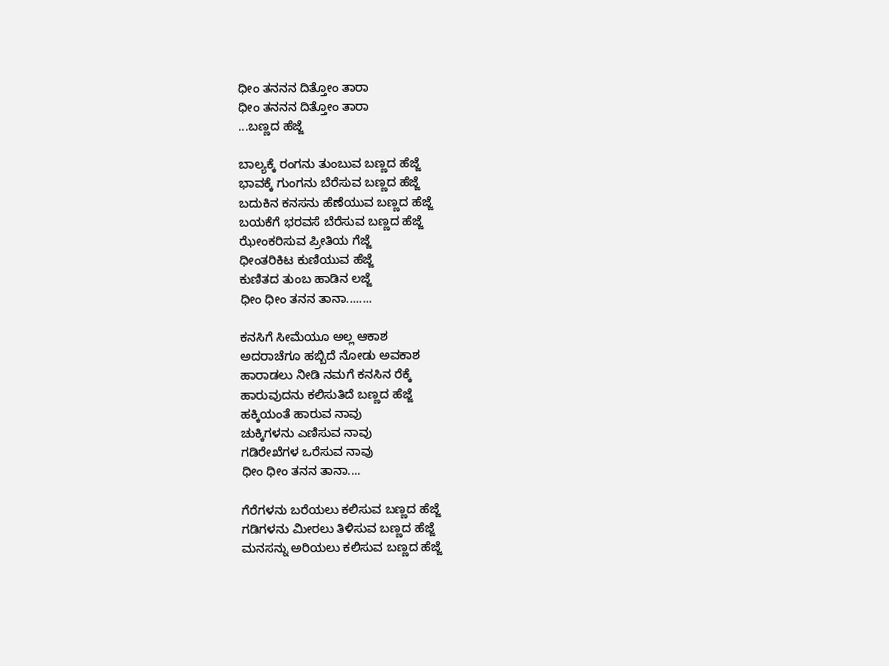ಧೀಂ ತನನನ ದಿತ್ತೋಂ ತಾರಾ
ಧೀಂ ತನನನ ದಿತ್ತೋಂ ತಾರಾ
...ಬಣ್ಣದ ಹೆಜ್ಜೆ

ಬಾಲ್ಯಕ್ಕೆ ರಂಗನು ತುಂಬುವ ಬಣ್ಣದ ಹೆಜ್ಜೆ
ಭಾವಕ್ಕೆ ಗುಂಗನು ಬೆರೆಸುವ ಬಣ್ಣದ ಹೆಜ್ಜೆ
ಬದುಕಿನ ಕನಸನು ಹೆಣೆಯುವ ಬಣ್ಣದ ಹೆಜ್ಜೆ
ಬಯಕೆಗೆ ಭರವಸೆ ಬೆರೆಸುವ ಬಣ್ಣದ ಹೆಜ್ಜೆ
ಝೇಂಕರಿಸುವ ಪ್ರೀತಿಯ ಗೆಜ್ಜೆ
ಧೀಂತರಿಕಿಟ ಕುಣಿಯುವ ಹೆಜ್ಜೆ
ಕುಣಿತದ ತುಂಬ ಹಾಡಿನ ಲಜ್ಜೆ
ಧೀಂ ಧೀಂ ತನನ ತಾನಾ........

ಕನಸಿಗೆ ಸೀಮೆಯೂ ಅಲ್ಲ ಆಕಾಶ
ಅದರಾಚೆಗೂ ಹಬ್ಬಿದೆ ನೋಡು ಅವಕಾಶ
ಹಾರಾಡಲು ನೀಡಿ ನಮಗೆ ಕನಸಿನ ರೆಕ್ಕೆ
ಹಾರುವುದನು ಕಲಿಸುತಿದೆ ಬಣ್ಣದ ಹೆಜ್ಜೆ
ಹಕ್ಕಿಯಂತೆ ಹಾರುವ ನಾವು
ಚುಕ್ಕಿಗಳನು ಎಣಿಸುವ ನಾವು
ಗಡಿರೇಖೆಗಳ ಒರೆಸುವ ನಾವು
ಧೀಂ ಧೀಂ ತನನ ತಾನಾ....

ಗೆರೆಗಳನು ಬರೆಯಲು ಕಲಿಸುವ ಬಣ್ಣದ ಹೆಜ್ಜೆ
ಗಡಿಗಳನು ಮೀರಲು ತಿಳಿಸುವ ಬಣ್ಣದ ಹೆಜ್ಜೆ
ಮನಸನ್ನು ಅರಿಯಲು ಕಲಿಸುವ ಬಣ್ಣದ ಹೆಜ್ಜೆ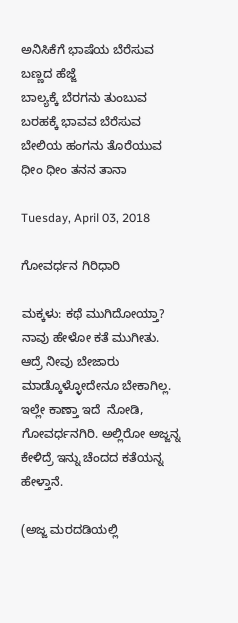ಅನಿಸಿಕೆಗೆ ಭಾಷೆಯ ಬೆರೆಸುವ ಬಣ್ಣದ ಹೆಜ್ಜೆ
ಬಾಲ್ಯಕ್ಕೆ ಬೆರಗನು ತುಂಬುವ
ಬರಹಕ್ಕೆ ಭಾವವ ಬೆರೆಸುವ
ಬೇಲಿಯ ಹಂಗನು ತೊರೆಯುವ
ಧೀಂ ಧೀಂ ತನನ ತಾನಾ

Tuesday, April 03, 2018

ಗೋವರ್ಧನ ಗಿರಿಧಾರಿ

ಮಕ್ಕಳು: ಕಥೆ ಮುಗಿದೋಯ್ತಾ? ನಾವು ಹೇಳೋ ಕತೆ ಮುಗೀತು. ಆದ್ರೆ ನೀವು ಬೇಜಾರು ಮಾಡ್ಕೊಳ್ಳೋದೇನೂ ಬೇಕಾಗಿಲ್ಲ. ಇಲ್ಲೇ ಕಾಣ್ತಾ ಇದೆ  ನೋಡಿ, ಗೋವರ್ಧನಗಿರಿ. ಅಲ್ಲಿರೋ ಅಜ್ಜನ್ನ ಕೇಳಿದ್ರೆ ಇನ್ನು ಚೆಂದದ ಕತೆಯನ್ನ ಹೇಳ್ತಾನೆ.

(ಅಜ್ಜ ಮರದಡಿಯಲ್ಲಿ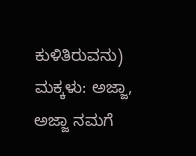ಕುಳಿತಿರುವನು)
ಮಕ್ಕಳು: ಅಜ್ಜಾ, ಅಜ್ಜಾ ನಮಗೆ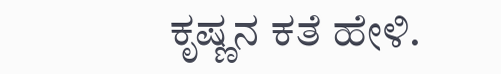ಕೃಷ್ಣನ ಕತೆ ಹೇಳಿ.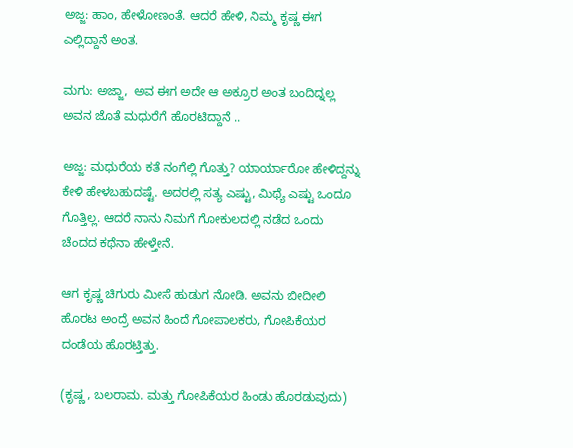ಅಜ್ಜ: ಹಾಂ, ಹೇಳೋಣಂತೆ. ಆದರೆ ಹೇಳಿ, ನಿಮ್ಮ ಕೃಷ್ಣ ಈಗ ಎಲ್ಲಿದ್ದಾನೆ ಅಂತ.

ಮಗು: ಅಜ್ಜಾ,  ಅವ ಈಗ ಅದೇ ಆ ಅಕ್ರೂರ ಅಂತ ಬಂದಿದ್ನಲ್ಲ ಅವನ ಜೊತೆ ಮಧುರೆಗೆ ಹೊರಟಿದ್ದಾನೆ ..

ಅಜ್ಜ: ಮಧುರೆಯ ಕತೆ ನಂಗೆಲ್ಲಿ ಗೊತ್ತು? ಯಾರ್ಯಾರೋ ಹೇಳಿದ್ದನ್ನು ಕೇಳಿ ಹೇಳಬಹುದಷ್ಟೆ. ಅದರಲ್ಲಿ ಸತ್ಯ ಎಷ್ಟು, ಮಿಥ್ಯೆ ಎಷ್ಟು ಒಂದೂ ಗೊತ್ತಿಲ್ಲ. ಆದರೆ ನಾನು ನಿಮಗೆ ಗೋಕುಲದಲ್ಲಿ ನಡೆದ ಒಂದು ಚೆಂದದ ಕಥೆನಾ ಹೇಳ್ತೇನೆ.

ಆಗ ಕೃಷ್ಣ ಚಿಗುರು ಮೀಸೆ ಹುಡುಗ ನೋಡಿ. ಅವನು ಬೀದೀಲಿ ಹೊರಟ ಅಂದ್ರೆ ಅವನ ಹಿಂದೆ ಗೋಪಾಲಕರು, ಗೋಪಿಕೆಯರ ದಂಡೆಯ ಹೊರಟ್ತಿತ್ತು.

(ಕೃಷ್ಣ , ಬಲರಾಮ. ಮತ್ತು ಗೋಪಿಕೆಯರ ಹಿಂಡು ಹೊರಡುವುದು)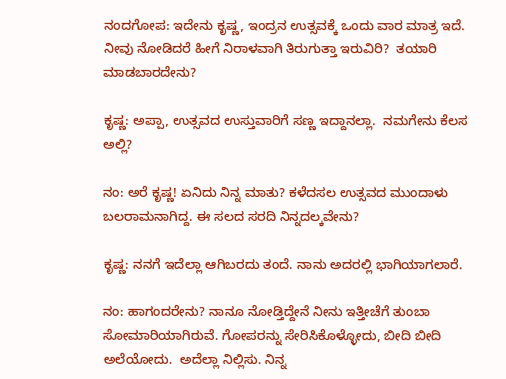ನಂದಗೋಪ: ಇದೇನು ಕೃಷ್ಣ, ಇಂದ್ರನ ಉತ್ಸವಕ್ಕೆ ಒಂದು ವಾರ ಮಾತ್ರ ಇದೆ. ನೀವು ನೋಡಿದರೆ ಹೀಗೆ ನಿರಾಳವಾಗಿ ತಿರುಗುತ್ತಾ ಇರುವಿರಿ?  ತಯಾರಿ ಮಾಡಬಾರದೇನು?

ಕೃಷ್ಣ: ಅಪ್ಪಾ, ಉತ್ಸವದ ಉಸ್ತುವಾರಿಗೆ ಸಣ್ಣ ಇದ್ದಾನಲ್ಲಾ.  ನಮಗೇನು ಕೆಲಸ ಅಲ್ಲಿ?

ನಂ: ಅರೆ ಕೃಷ್ಣ! ಏನಿದು ನಿನ್ನ ಮಾತು? ಕಳೆದಸಲ ಉತ್ಸವದ ಮುಂದಾಳು ಬಲರಾಮನಾಗಿದ್ದ. ಈ ಸಲದ ಸರದಿ ನಿನ್ನದಲ್ಕವೇನು?

ಕೃಷ್ಣ: ನನಗೆ ಇದೆಲ್ಲಾ ಆಗಿಬರದು ತಂದೆ. ನಾನು ಅದರಲ್ಲಿ ಭಾಗಿಯಾಗಲಾರೆ.

ನಂ: ಹಾಗಂದರೇನು? ನಾನೂ ನೋಡ್ತಿದ್ದೇನೆ ನೀನು ಇತ್ತೀಚೆಗೆ ತುಂಬಾ ಸೋಮಾರಿಯಾಗಿರುವೆ. ಗೋಪರನ್ನು ಸೇರಿಸಿಕೊಳ್ಳೋದು, ಬೀದಿ ಬೀದಿ ಅಲೆಯೋದು.  ಅದೆಲ್ಲಾ ನಿಲ್ಲಿಸು. ನಿನ್ನ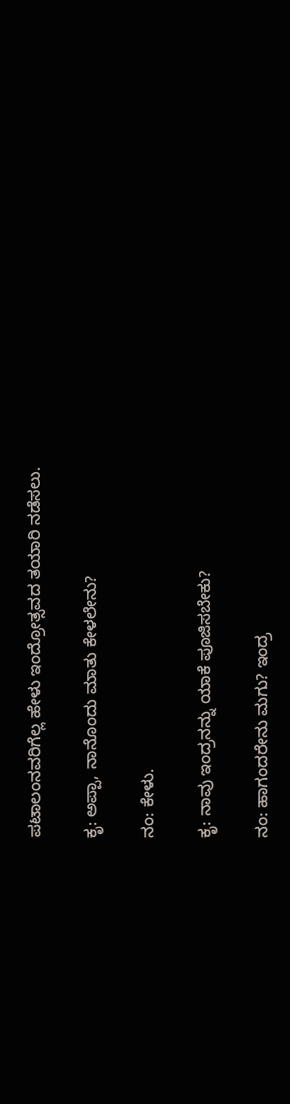ಪಟಾಲಂನವರಿಗೆಲ್ಲ ಹೇಳು ಇಂದ್ರೋತ್ಸವದ ತಯಾರಿ ನಡೆಸಲು.

ಕೃ: ಅಪ್ಪಾ, ನಾನೊಂದು ಮಾತು ಕೇಳಲೇನು?

ನಂ: ಕೇಳು.

ಕೃ: ನಾವು ಇಂದ್ರನನ್ನು ಯಾಕೆ ಪೂಜಿಸಬೇಕು?

ನಂ: ಹಾಗಂದರೇನು ಮಗು? ಇಂದ್ರ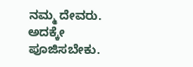ನಮ್ಮ ದೇವರು. ಅದಕ್ಕೇ ಪೂಜಿಸಬೇಕು.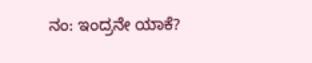ನಂ: ಇಂದ್ರನೇ ಯಾಕೆ?